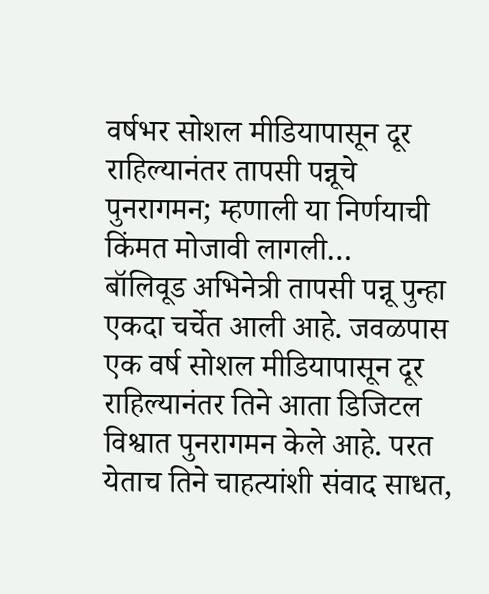वर्षभर सोशल मीडियापासून दूर राहिल्यानंतर तापसी पन्नूचे पुनरागमन; म्हणाली या निर्णयाची किंमत मोजावी लागली…
बॉलिवूड अभिनेत्री तापसी पन्नू पुन्हा एकदा चर्चेत आली आहे. जवळपास एक वर्ष सोशल मीडियापासून दूर राहिल्यानंतर तिने आता डिजिटल विश्वात पुनरागमन केले आहे. परत येताच तिने चाहत्यांशी संवाद साधत,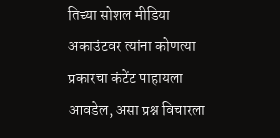तिच्या सोशल मीडिया अकाउंटवर त्यांना कोणत्या प्रकारचा कंटेंट पाहायला आवडेल, असा प्रश्न विचारला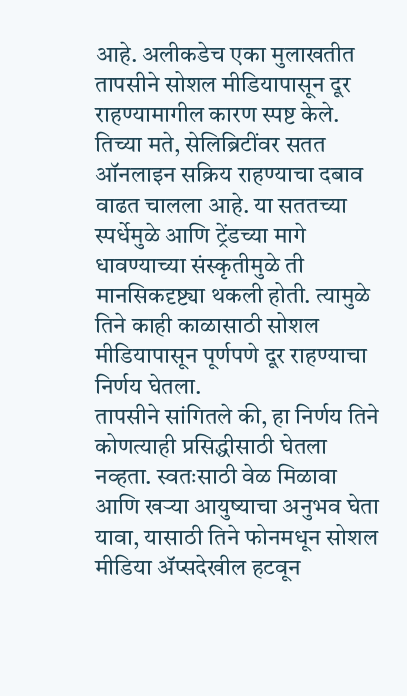आहे. अलीकडेच एका मुलाखतीत तापसीने सोशल मीडियापासून दूर राहण्यामागील कारण स्पष्ट केले. तिच्या मते, सेलिब्रिटींवर सतत ऑनलाइन सक्रिय राहण्याचा दबाव वाढत चालला आहे. या सततच्या स्पर्धेमुळे आणि ट्रेंडच्या मागे धावण्याच्या संस्कृतीमुळे ती मानसिकदृष्ट्या थकली होती. त्यामुळे तिने काही काळासाठी सोशल मीडियापासून पूर्णपणे दूर राहण्याचा निर्णय घेतला.
तापसीने सांगितले की, हा निर्णय तिने कोणत्याही प्रसिद्धीसाठी घेतला नव्हता. स्वतःसाठी वेळ मिळावा आणि खऱ्या आयुष्याचा अनुभव घेता यावा, यासाठी तिने फोनमधून सोशल मीडिया ॲप्सदेखील हटवून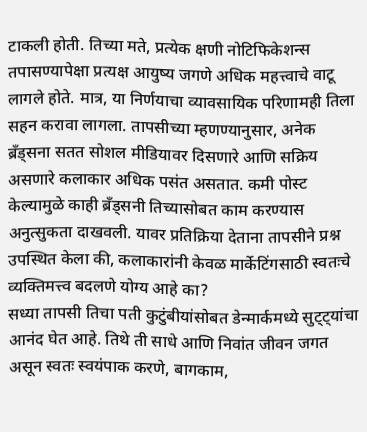टाकली होती. तिच्या मते, प्रत्येक क्षणी नोटिफिकेशन्स तपासण्यापेक्षा प्रत्यक्ष आयुष्य जगणे अधिक महत्त्वाचे वाटू लागले होते. मात्र, या निर्णयाचा व्यावसायिक परिणामही तिला सहन करावा लागला. तापसीच्या म्हणण्यानुसार, अनेक ब्रँड्सना सतत सोशल मीडियावर दिसणारे आणि सक्रिय असणारे कलाकार अधिक पसंत असतात. कमी पोस्ट केल्यामुळे काही ब्रँड्सनी तिच्यासोबत काम करण्यास अनुत्सुकता दाखवली. यावर प्रतिक्रिया देताना तापसीने प्रश्न उपस्थित केला की, कलाकारांनी केवळ मार्केटिंगसाठी स्वतःचे व्यक्तिमत्त्व बदलणे योग्य आहे का?
सध्या तापसी तिचा पती कुटुंबीयांसोबत डेन्मार्कमध्ये सुट्ट्यांचा आनंद घेत आहे. तिथे ती साधे आणि निवांत जीवन जगत असून स्वतः स्वयंपाक करणे, बागकाम,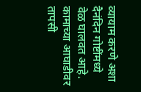व्यायाम करणे अशा दैनंदिन गोष्टींमध्ये वेळ घालवत आहे. कामाच्या आघाडीवर तापसी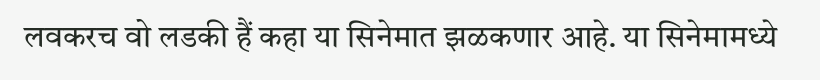लवकरच वो लडकी हैं कहा या सिनेमात झळकणार आहे. या सिनेमामध्ये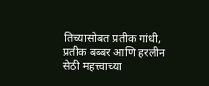तिच्यासोबत प्रतीक गांधी, प्रतीक बब्बर आणि हरलीन सेठी महत्त्वाच्या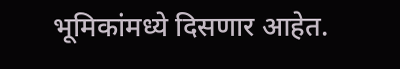भूमिकांमध्ये दिसणार आहेत.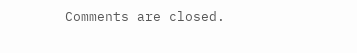Comments are closed.